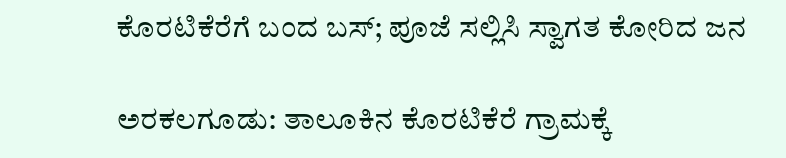ಕೊರಟಿಕೆರೆಗೆ ಬಂದ ಬಸ್; ಪೂಜೆ ಸಲ್ಲಿಸಿ ಸ್ವಾಗತ ಕೋರಿದ ಜನ

ಅರಕಲಗೂಡು: ತಾಲೂಕಿನ ಕೊರಟಿಕೆರೆ ಗ್ರಾಮಕ್ಕೆ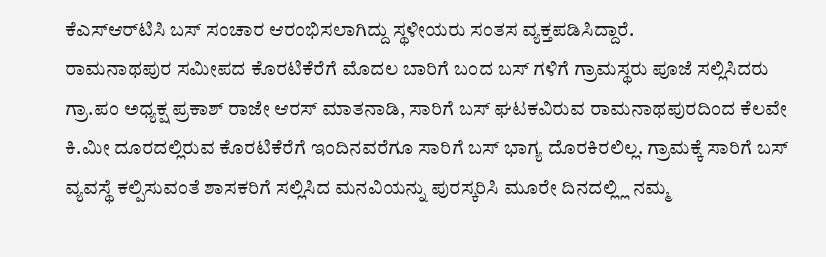ಕೆಎಸ್‌ಆರ್‌ಟಿಸಿ ಬಸ್ ಸಂಚಾರ ಆರಂಭಿಸಲಾಗಿದ್ದು ಸ್ಥಳೀಯರು ಸಂತಸ ವ್ಯಕ್ತಪಡಿಸಿದ್ದಾರೆ.
ರಾಮನಾಥಪುರ ಸಮೀಪದ ಕೊರಟಿಕೆರೆಗೆ ಮೊದಲ ಬಾರಿಗೆ ಬಂದ ಬಸ್ ಗಳಿಗೆ ಗ್ರಾಮಸ್ಥರು ಪೂಜೆ ಸಲ್ಲಿಸಿದರು ಗ್ರಾ.ಪಂ ಅಧ್ಯಕ್ಷ ಪ್ರಕಾಶ್ ರಾಜೇ ಆರಸ್ ಮಾತನಾಡಿ, ಸಾರಿಗೆ ಬಸ್ ಘಟಕವಿರುವ ರಾಮನಾಥಪುರದಿಂದ ಕೆಲವೇ ಕಿ.ಮೀ ದೂರದಲ್ಲಿರುವ ಕೊರಟಿಕೆರೆಗೆ ಇಂದಿನವರೆಗೂ ಸಾರಿಗೆ ಬಸ್ ಭಾಗ್ಯ ದೊರಕಿರಲಿಲ್ಲ. ಗ್ರಾಮಕ್ಕೆ ಸಾರಿಗೆ ಬಸ್ ವ್ಯವಸ್ಥೆ ಕಲ್ಪಿಸುವಂತೆ ಶಾಸಕರಿಗೆ ಸಲ್ಲಿಸಿದ ಮನವಿಯನ್ನು ಪುರಸ್ಕರಿಸಿ ಮೂರೇ ದಿನದಲ್ಲ್ಲಿ ನಮ್ಮ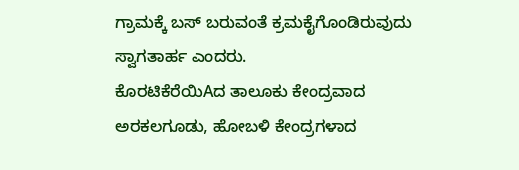ಗ್ರಾಮಕ್ಕೆ ಬಸ್ ಬರುವಂತೆ ಕ್ರಮಕೈಗೊಂಡಿರುವುದು ಸ್ವಾಗತಾರ್ಹ ಎಂದರು.
ಕೊರಟಿಕೆರೆಯಿAದ ತಾಲೂಕು ಕೇಂದ್ರವಾದ ಅರಕಲಗೂಡು, ಹೋಬಳಿ ಕೇಂದ್ರಗಳಾದ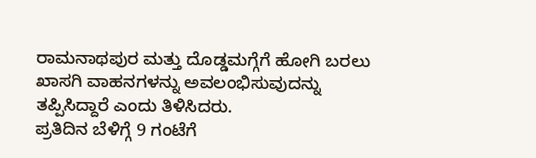ರಾಮನಾಥಪುರ ಮತ್ತು ದೊಡ್ಡಮಗ್ಗೆಗೆ ಹೋಗಿ ಬರಲು ಖಾಸಗಿ ವಾಹನಗಳನ್ನು ಅವಲಂಭಿಸುವುದನ್ನು ತಪ್ಪಿಸಿದ್ದಾರೆ ಎಂದು ತಿಳಿಸಿದರು.
ಪ್ರತಿದಿನ ಬೆಳಿಗ್ಗೆ 9 ಗಂಟೆಗೆ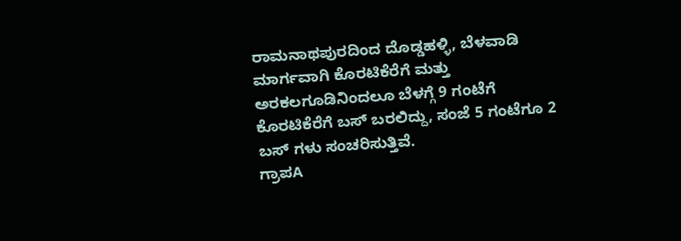ರಾಮನಾಥಪುರದಿಂದ ದೊಡ್ಡಹಳ್ಳಿ, ಬೆಳವಾಡಿ ಮಾರ್ಗವಾಗಿ ಕೊರಟಿಕೆರೆಗೆ ಮತ್ತು ಅರಕಲಗೂಡಿನಿಂದಲೂ ಬೆಳಗ್ಗೆ 9 ಗಂಟೆಗೆ ಕೊರಟಿಕೆರೆಗೆ ಬಸ್ ಬರಲಿದ್ದು, ಸಂಜೆ 5 ಗಂಟೆಗೂ 2 ಬಸ್ ಗಳು ಸಂಚರಿಸುತ್ತಿವೆ.
ಗ್ರಾಪA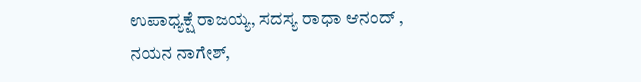ಉಪಾಧ್ಯಕ್ಷೆ ರಾಜಯ್ಯ, ಸದಸ್ಯ ರಾಧಾ ಆನಂದ್ , ನಯನ ನಾಗೇಶ್,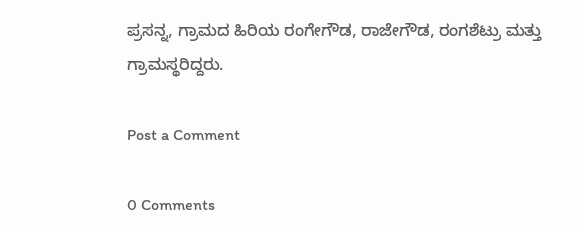ಪ್ರಸನ್ನ, ಗ್ರಾಮದ ಹಿರಿಯ ರಂಗೇಗೌಡ, ರಾಜೇಗೌಡ, ರಂಗಶೆಟ್ರು ಮತ್ತು ಗ್ರಾಮಸ್ಥರಿದ್ದರು.

Post a Comment

0 Comments